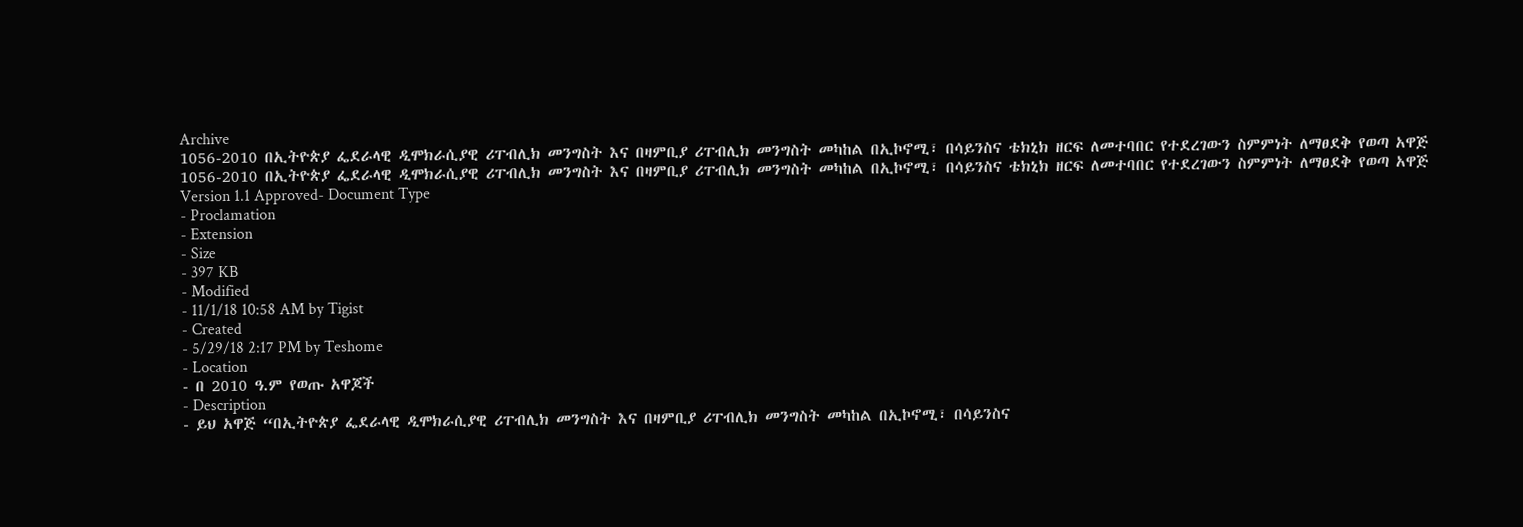Archive
1056-2010 በኢትዮጵያ ፌደራላዊ ዲሞክራሲያዊ ሪፐብሊክ መንግስት እና በዛምቢያ ሪፐብሊክ መንግስት መካከል በኢኮኖሚ፣ በሳይንስና ቴክኒክ ዘርፍ ለመተባበር የተደረገውን ስምምነት ለማፀደቅ የወጣ አዋጅ
1056-2010 በኢትዮጵያ ፌደራላዊ ዲሞክራሲያዊ ሪፐብሊክ መንግስት እና በዛምቢያ ሪፐብሊክ መንግስት መካከል በኢኮኖሚ፣ በሳይንስና ቴክኒክ ዘርፍ ለመተባበር የተደረገውን ስምምነት ለማፀደቅ የወጣ አዋጅ
Version 1.1 Approved- Document Type
- Proclamation
- Extension
- Size
- 397 KB
- Modified
- 11/1/18 10:58 AM by Tigist
- Created
- 5/29/18 2:17 PM by Teshome
- Location
- በ 2010 ዓ.ም የወጡ አዋጆች
- Description
- ይህ አዋጅ “በኢትዮጵያ ፌደራላዊ ዲሞክራሲያዊ ሪፐብሊክ መንግስት እና በዛምቢያ ሪፐብሊክ መንግስት መካከል በኢኮኖሚ፣ በሳይንስና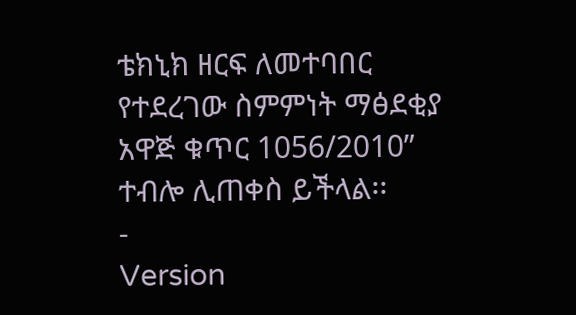ቴክኒክ ዘርፍ ለመተባበር የተደረገው ስምምነት ማፅደቂያ አዋጅ ቁጥር 1056/2010” ተብሎ ሊጠቀስ ይችላል፡፡
-
Version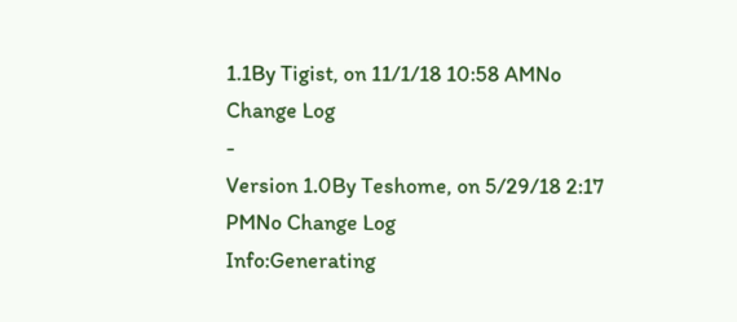1.1By Tigist, on 11/1/18 10:58 AMNo Change Log
-
Version 1.0By Teshome, on 5/29/18 2:17 PMNo Change Log
Info:Generating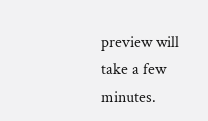preview will take a few minutes.